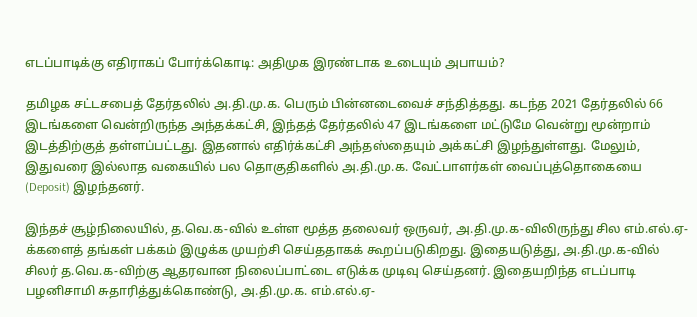எடப்பாடிக்கு எதிராகப் போர்க்கொடி: அதிமுக இரண்டாக உடையும் அபாயம்?

தமிழக சட்டசபைத் தேர்தலில் அ.தி.மு.க. பெரும் பின்னடைவைச் சந்தித்தது. கடந்த 2021 தேர்தலில் 66 இடங்களை வென்றிருந்த அந்தக்கட்சி, இந்தத் தேர்தலில் 47 இடங்களை மட்டுமே வென்று மூன்றாம் இடத்திற்குத் தள்ளப்பட்டது. இதனால் எதிர்க்கட்சி அந்தஸ்தையும் அக்கட்சி இழந்துள்ளது. மேலும், இதுவரை இல்லாத வகையில் பல தொகுதிகளில் அ.தி.மு.க. வேட்பாளர்கள் வைப்புத்தொகையை (Deposit) இழந்தனர்.

இந்தச் சூழ்நிலையில், த.வெ.க-வில் உள்ள மூத்த தலைவர் ஒருவர், அ.தி.மு.க-விலிருந்து சில எம்.எல்.ஏ-க்களைத் தங்கள் பக்கம் இழுக்க முயற்சி செய்ததாகக் கூறப்படுகிறது. இதையடுத்து, அ.தி.மு.க-வில் சிலர் த.வெ.க-விற்கு ஆதரவான நிலைப்பாட்டை எடுக்க முடிவு செய்தனர். இதையறிந்த எடப்பாடி பழனிசாமி சுதாரித்துக்கொண்டு, அ.தி.மு.க. எம்.எல்.ஏ-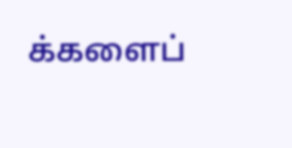க்களைப்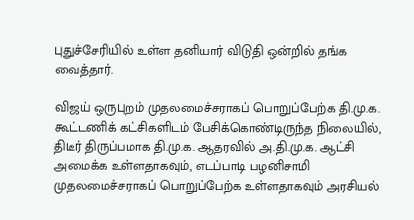புதுச்சேரியில் உள்ள தனியார் விடுதி ஒன்றில் தங்க வைத்தார்.

விஜய் ஒருபுறம் முதலமைச்சராகப் பொறுப்பேற்க தி.மு.க. கூட்டணிக் கட்சிகளிடம் பேசிக்கொண்டிருந்த நிலையில், திடீர் திருப்பமாக தி.மு.க. ஆதரவில் அ.தி.மு.க. ஆட்சி அமைக்க உள்ளதாகவும், எடப்பாடி பழனிசாமி முதலமைச்சராகப் பொறுப்பேற்க உள்ளதாகவும் அரசியல்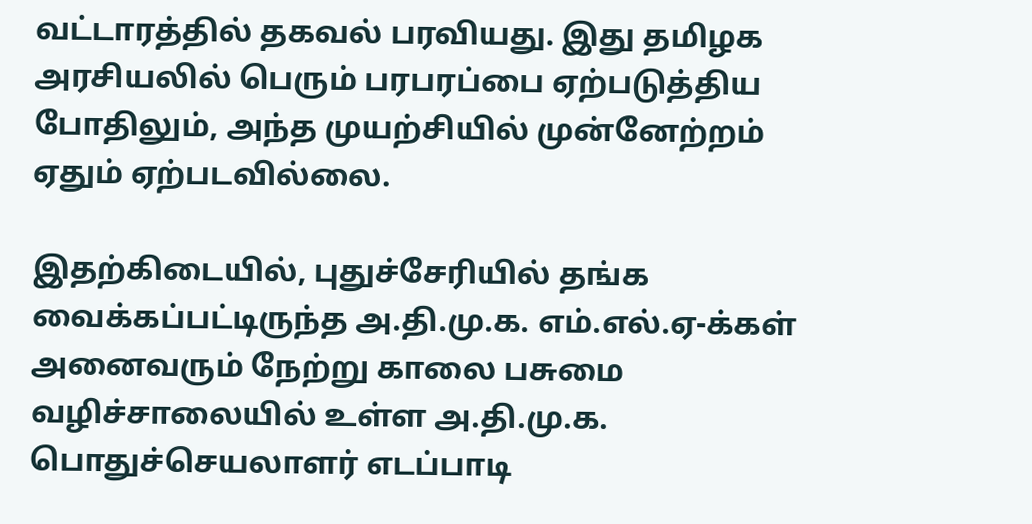வட்டாரத்தில் தகவல் பரவியது. இது தமிழக அரசியலில் பெரும் பரபரப்பை ஏற்படுத்திய போதிலும், அந்த முயற்சியில் முன்னேற்றம் ஏதும் ஏற்படவில்லை.

இதற்கிடையில், புதுச்சேரியில் தங்க வைக்கப்பட்டிருந்த அ.தி.மு.க. எம்.எல்.ஏ-க்கள் அனைவரும் நேற்று காலை பசுமை வழிச்சாலையில் உள்ள அ.தி.மு.க. பொதுச்செயலாளர் எடப்பாடி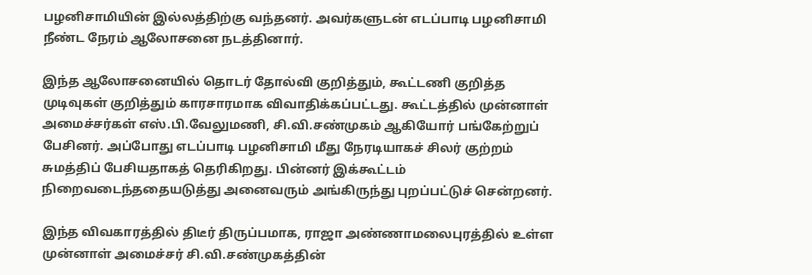பழனிசாமியின் இல்லத்திற்கு வந்தனர். அவர்களுடன் எடப்பாடி பழனிசாமி நீண்ட நேரம் ஆலோசனை நடத்தினார்.

இந்த ஆலோசனையில் தொடர் தோல்வி குறித்தும், கூட்டணி குறித்த முடிவுகள் குறித்தும் காரசாரமாக விவாதிக்கப்பட்டது. கூட்டத்தில் முன்னாள் அமைச்சர்கள் எஸ்.பி.வேலுமணி, சி.வி.சண்முகம் ஆகியோர் பங்கேற்றுப் பேசினர். அப்போது எடப்பாடி பழனிசாமி மீது நேரடியாகச் சிலர் குற்றம் சுமத்திப் பேசியதாகத் தெரிகிறது. பின்னர் இக்கூட்டம் நிறைவடைந்ததையடுத்து அனைவரும் அங்கிருந்து புறப்பட்டுச் சென்றனர்.

இந்த விவகாரத்தில் திடீர் திருப்பமாக, ராஜா அண்ணாமலைபுரத்தில் உள்ள முன்னாள் அமைச்சர் சி.வி.சண்முகத்தின்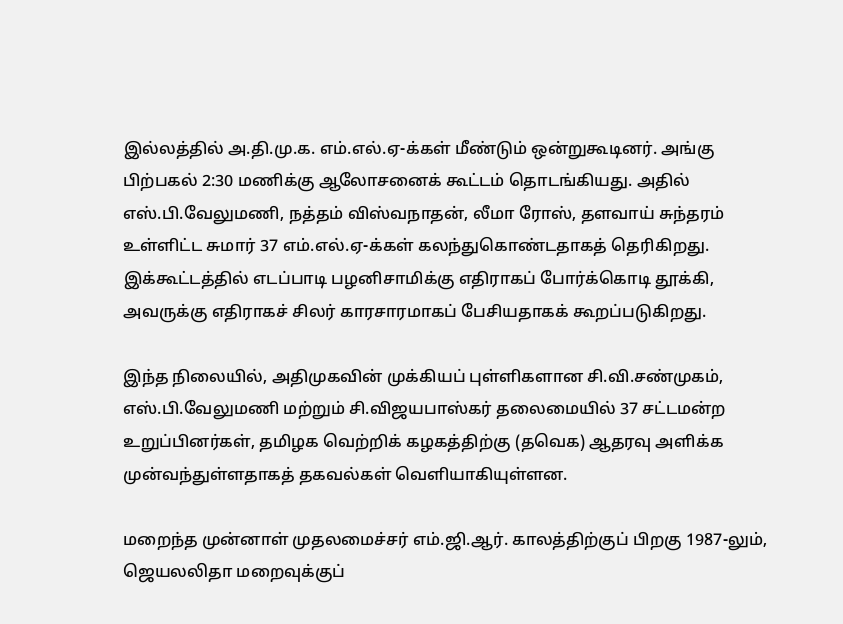இல்லத்தில் அ.தி.மு.க. எம்.எல்.ஏ-க்கள் மீண்டும் ஒன்றுகூடினர். அங்கு பிற்பகல் 2:30 மணிக்கு ஆலோசனைக் கூட்டம் தொடங்கியது. அதில் எஸ்.பி.வேலுமணி, நத்தம் விஸ்வநாதன், லீமா ரோஸ், தளவாய் சுந்தரம் உள்ளிட்ட சுமார் 37 எம்.எல்.ஏ-க்கள் கலந்துகொண்டதாகத் தெரிகிறது. இக்கூட்டத்தில் எடப்பாடி பழனிசாமிக்கு எதிராகப் போர்க்கொடி தூக்கி, அவருக்கு எதிராகச் சிலர் காரசாரமாகப் பேசியதாகக் கூறப்படுகிறது.

இந்த நிலையில், அதிமுகவின் முக்கியப் புள்ளிகளான சி.வி.சண்முகம், எஸ்.பி.வேலுமணி மற்றும் சி.விஜயபாஸ்கர் தலைமையில் 37 சட்டமன்ற உறுப்பினர்கள், தமிழக வெற்றிக் கழகத்திற்கு (தவெக) ஆதரவு அளிக்க முன்வந்துள்ளதாகத் தகவல்கள் வெளியாகியுள்ளன.

மறைந்த முன்னாள் முதலமைச்சர் எம்.ஜி.ஆர். காலத்திற்குப் பிறகு 1987-லும், ஜெயலலிதா மறைவுக்குப்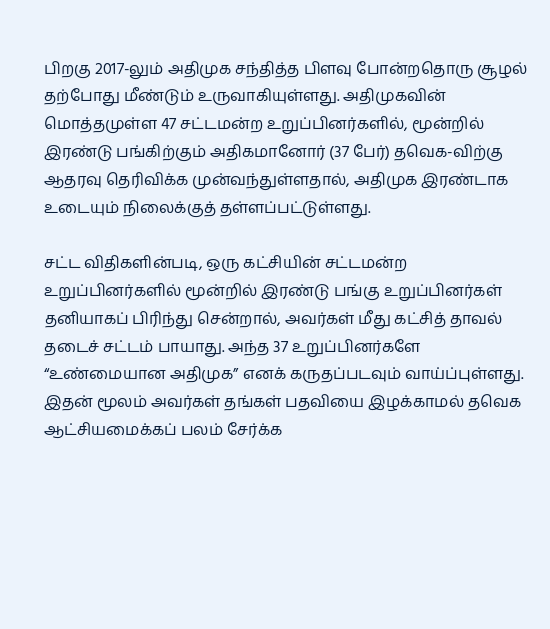பிறகு 2017-லும் அதிமுக சந்தித்த பிளவு போன்றதொரு சூழல் தற்போது மீண்டும் உருவாகியுள்ளது. அதிமுகவின் மொத்தமுள்ள 47 சட்டமன்ற உறுப்பினர்களில், மூன்றில் இரண்டு பங்கிற்கும் அதிகமானோர் (37 பேர்) தவெக-விற்கு ஆதரவு தெரிவிக்க முன்வந்துள்ளதால், அதிமுக இரண்டாக உடையும் நிலைக்குத் தள்ளப்பட்டுள்ளது.

சட்ட விதிகளின்படி, ஒரு கட்சியின் சட்டமன்ற உறுப்பினர்களில் மூன்றில் இரண்டு பங்கு உறுப்பினர்கள் தனியாகப் பிரிந்து சென்றால், அவர்கள் மீது கட்சித் தாவல் தடைச் சட்டம் பாயாது. அந்த 37 உறுப்பினர்களே “உண்மையான அதிமுக” எனக் கருதப்படவும் வாய்ப்புள்ளது. இதன் மூலம் அவர்கள் தங்கள் பதவியை இழக்காமல் தவெக ஆட்சியமைக்கப் பலம் சேர்க்க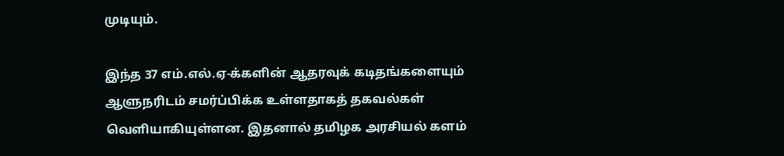முடியும்.

இந்த 37 எம்.எல்.ஏ-க்களின் ஆதரவுக் கடிதங்களையும் ஆளுநரிடம் சமர்ப்பிக்க உள்ளதாகத் தகவல்கள் வெளியாகியுள்ளன. இதனால் தமிழக அரசியல் களம்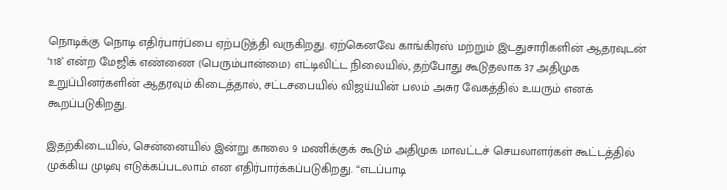நொடிக்கு நொடி எதிர்பார்ப்பை ஏற்படுத்தி வருகிறது. ஏற்கெனவே காங்கிரஸ் மற்றும் இடதுசாரிகளின் ஆதரவுடன் ‘118’ என்ற மேஜிக் எண்ணை (பெரும்பான்மை) எட்டிவிட்ட நிலையில், தற்போது கூடுதலாக 37 அதிமுக உறுப்பினர்களின் ஆதரவும் கிடைத்தால், சட்டசபையில் விஜய்யின் பலம் அசுர வேகத்தில் உயரும் எனக் கூறப்படுகிறது.

இதற்கிடையில், சென்னையில் இன்று காலை 9 மணிக்குக் கூடும் அதிமுக மாவட்டச் செயலாளர்கள் கூட்டத்தில் முக்கிய முடிவு எடுக்கப்படலாம் என எதிர்பார்க்கப்படுகிறது. “எடப்பாடி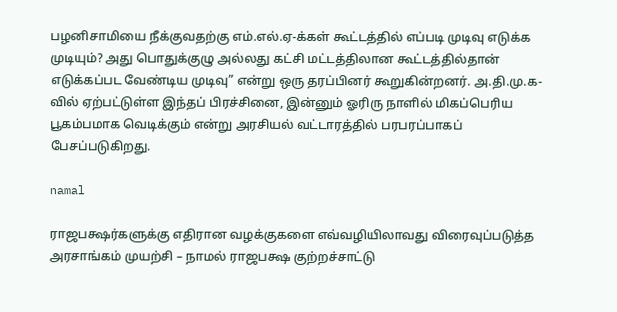பழனிசாமியை நீக்குவதற்கு எம்.எல்.ஏ-க்கள் கூட்டத்தில் எப்படி முடிவு எடுக்க முடியும்? அது பொதுக்குழு அல்லது கட்சி மட்டத்திலான கூட்டத்தில்தான் எடுக்கப்பட வேண்டிய முடிவு” என்று ஒரு தரப்பினர் கூறுகின்றனர். அ.தி.மு.க-வில் ஏற்பட்டுள்ள இந்தப் பிரச்சினை, இன்னும் ஓரிரு நாளில் மிகப்பெரிய பூகம்பமாக வெடிக்கும் என்று அரசியல் வட்டாரத்தில் பரபரப்பாகப் பேசப்படுகிறது.

namal

ராஜபக்ஷர்களுக்கு எதிரான வழக்குகளை எவ்வழியிலாவது விரைவுப்படுத்த அரசாங்கம் முயற்சி – நாமல் ராஜபக்ஷ குற்றச்சாட்டு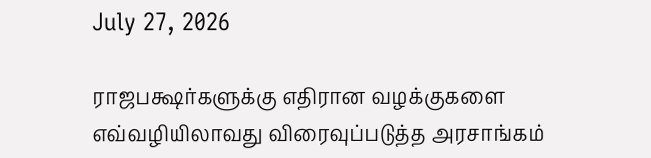July 27, 2026

ராஜபக்ஷர்களுக்கு எதிரான வழக்குகளை எவ்வழியிலாவது விரைவுப்படுத்த அரசாங்கம்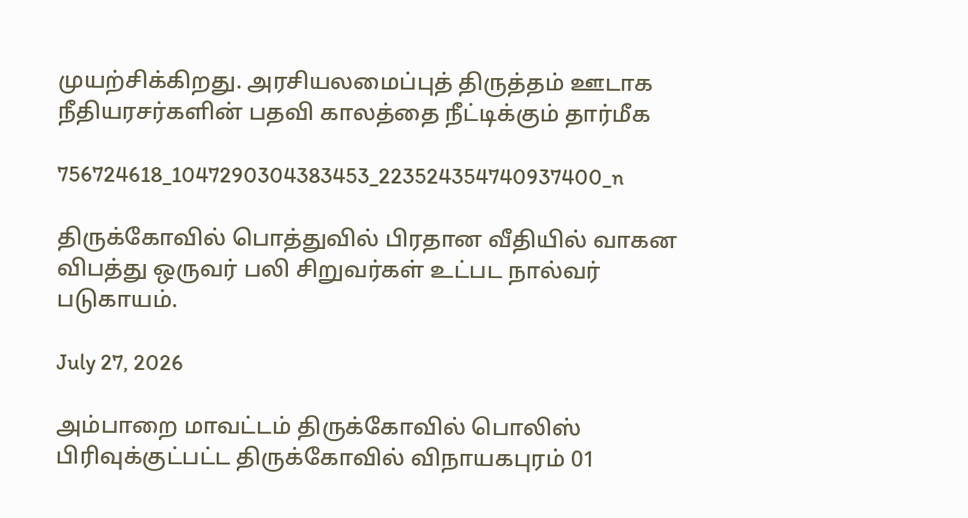முயற்சிக்கிறது. அரசியலமைப்புத் திருத்தம் ஊடாக நீதியரசர்களின் பதவி காலத்தை நீட்டிக்கும் தார்மீக

756724618_1047290304383453_223524354740937400_n

திருக்கோவில் பொத்துவில் பிரதான வீதியில் வாகன விபத்து ஒருவர் பலி சிறுவர்கள் உட்பட நால்வர் படுகாயம்.

July 27, 2026

அம்பாறை மாவட்டம் திருக்கோவில் பொலிஸ் பிரிவுக்குட்பட்ட திருக்கோவில் விநாயகபுரம் 01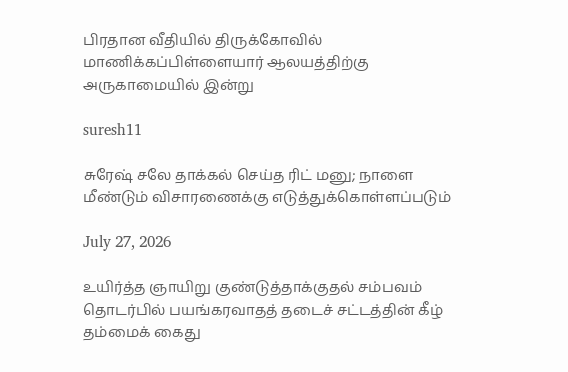பிரதான வீதியில் திருக்கோவில் மாணிக்கப்பிள்ளையார் ஆலயத்திற்கு அருகாமையில் இன்று

suresh11

சுரேஷ் சலே தாக்கல் செய்த ரிட் மனு; நாளை மீண்டும் விசாரணைக்கு எடுத்துக்கொள்ளப்படும்

July 27, 2026

உயிர்த்த ஞாயிறு குண்டுத்தாக்குதல் சம்பவம் தொடர்பில் பயங்கரவாதத் தடைச் சட்டத்தின் கீழ் தம்மைக் கைது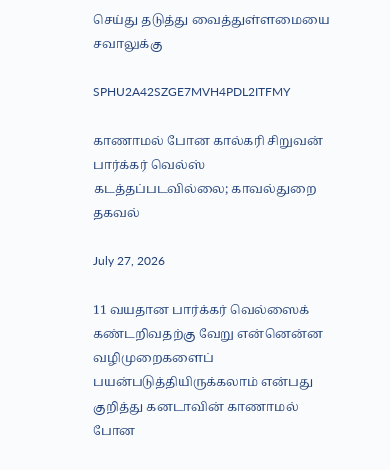செய்து தடுத்து வைத்துள்ளமையை சவாலுக்கு

SPHU2A42SZGE7MVH4PDL2ITFMY

காணாமல் போன கால்கரி சிறுவன் பார்க்கர் வெல்ஸ் கடத்தப்படவில்லை; காவல்துறை தகவல்

July 27, 2026

11 வயதான பார்க்கர் வெல்ஸைக் கண்டறிவதற்கு வேறு என்னென்ன வழிமுறைகளைப் பயன்படுத்தியிருக்கலாம் என்பது குறித்து கனடாவின் காணாமல் போன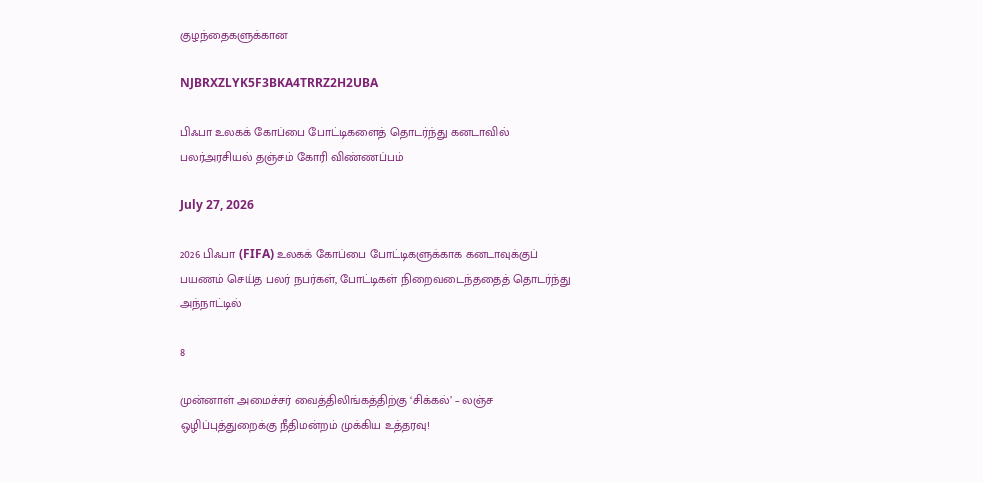குழந்தைகளுக்கான

NJBRXZLYK5F3BKA4TRRZ2H2UBA

பிஃபா உலகக் கோப்பை போட்டிகளைத் தொடர்ந்து கனடாவில்  பலர்அரசியல் தஞ்சம் கோரி விண்ணப்பம்

July 27, 2026

2026 பிஃபா (FIFA) உலகக் கோப்பை போட்டிகளுக்காக கனடாவுக்குப் பயணம் செய்த பலர் நபர்கள், போட்டிகள் நிறைவடைந்ததைத் தொடர்ந்து அந்நாட்டில்

8

முன்னாள் அமைச்சர் வைத்திலிங்கத்திற்கு ‘சிக்கல்’ – லஞ்ச ஒழிப்புத்துறைக்கு நீதிமன்றம் முக்கிய உத்தரவு!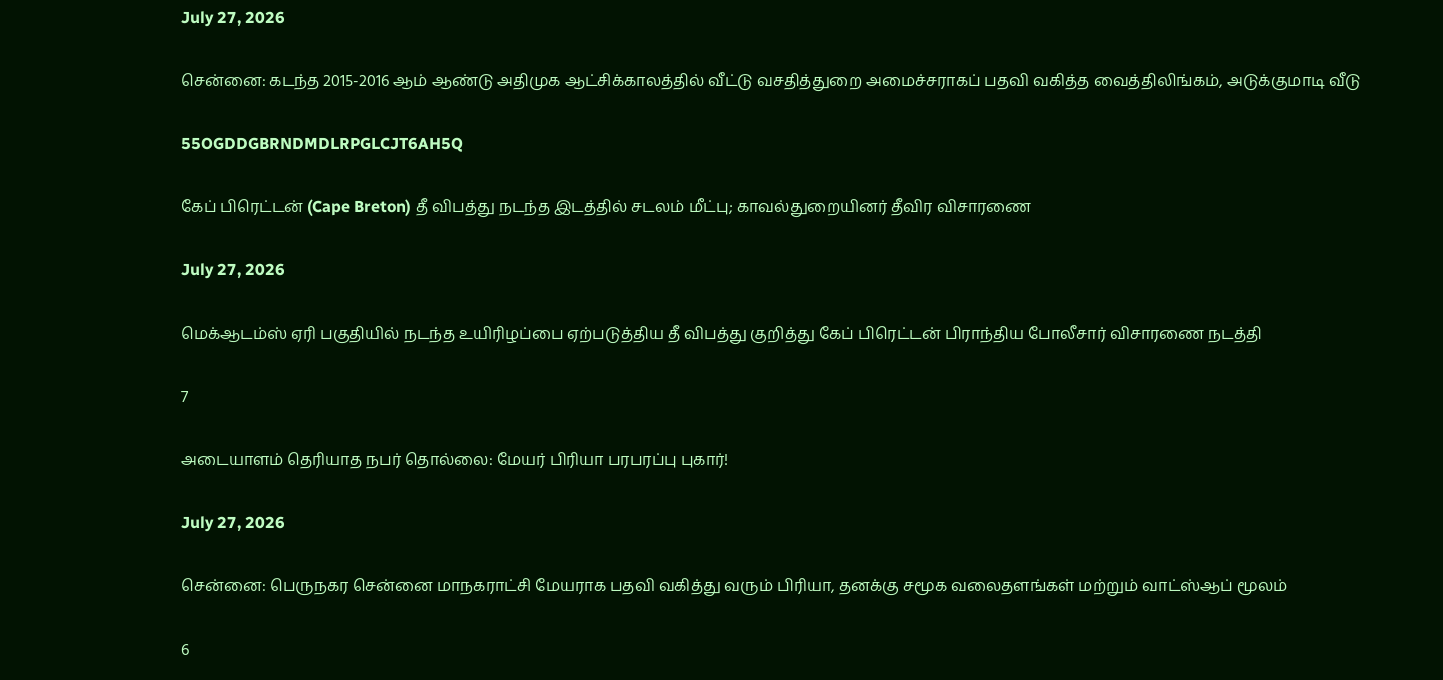July 27, 2026

சென்னை: கடந்த 2015-2016 ஆம் ஆண்டு அதிமுக ஆட்சிக்காலத்தில் வீட்டு வசதித்துறை அமைச்சராகப் பதவி வகித்த வைத்திலிங்கம், அடுக்குமாடி வீடு

55OGDDGBRNDMDLRPGLCJT6AH5Q

கேப் பிரெட்டன் (Cape Breton) தீ விபத்து நடந்த இடத்தில் சடலம் மீட்பு; காவல்துறையினர் தீவிர விசாரணை

July 27, 2026

மெக்ஆடம்ஸ் ஏரி பகுதியில் நடந்த உயிரிழப்பை ஏற்படுத்திய தீ விபத்து குறித்து கேப் பிரெட்டன் பிராந்திய போலீசார் விசாரணை நடத்தி

7

அடையாளம் தெரியாத நபர் தொல்லை: மேயர் பிரியா பரபரப்பு புகார்!

July 27, 2026

சென்னை: பெருநகர சென்னை மாநகராட்சி மேயராக பதவி வகித்து வரும் பிரியா, தனக்கு சமூக வலைதளங்கள் மற்றும் வாட்ஸ்ஆப் மூலம்

6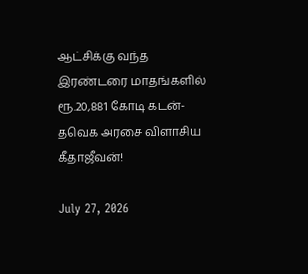ஆட்சிக்கு வந்த இரண்டரை மாதங்களில் ரூ.20,881 கோடி கடன்- தவெக அரசை விளாசிய கீதாஜீவன்!

July 27, 2026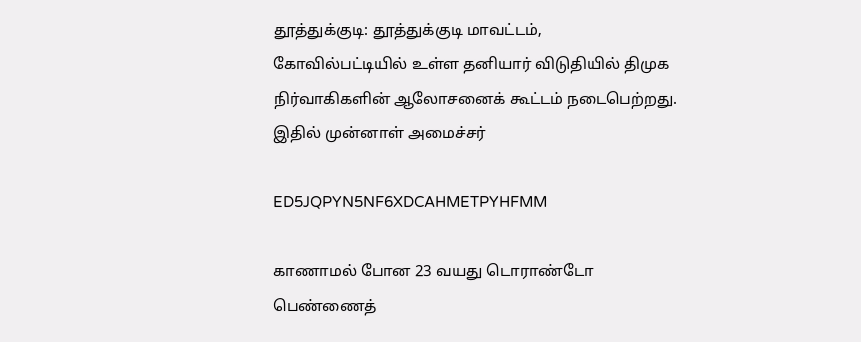தூத்துக்குடி: தூத்துக்குடி மாவட்டம், கோவில்பட்டியில் உள்ள தனியார் விடுதியில் திமுக நிர்வாகிகளின் ஆலோசனைக் கூட்டம் நடைபெற்றது. இதில் முன்னாள் அமைச்சர்

ED5JQPYN5NF6XDCAHMETPYHFMM

காணாமல் போன 23 வயது டொராண்டோ பெண்ணைத்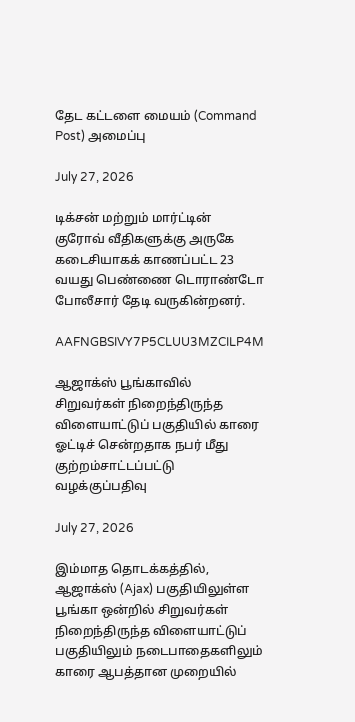தேட கட்டளை மையம் (Command Post) அமைப்பு

July 27, 2026

டிக்சன் மற்றும் மார்ட்டின் குரோவ் வீதிகளுக்கு அருகே கடைசியாகக் காணப்பட்ட 23 வயது பெண்ணை டொராண்டோ போலீசார் தேடி வருகின்றனர்.

AAFNGBSIVY7P5CLUU3MZCILP4M

ஆஜாக்ஸ் பூங்காவில் சிறுவர்கள் நிறைந்திருந்த விளையாட்டுப் பகுதியில் காரை ஓட்டிச் சென்றதாக நபர் மீது குற்றம்சாட்டப்பட்டு வழக்குப்பதிவு

July 27, 2026

இம்மாத தொடக்கத்தில், ஆஜாக்ஸ் (Ajax) பகுதியிலுள்ள பூங்கா ஒன்றில் சிறுவர்கள் நிறைந்திருந்த விளையாட்டுப் பகுதியிலும் நடைபாதைகளிலும் காரை ஆபத்தான முறையில்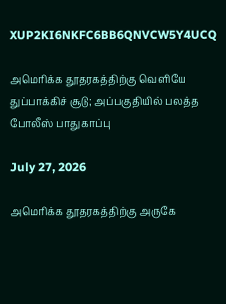XUP2KI6NKFC6BB6QNVCW5Y4UCQ

அமெரிக்க தூதரகத்திற்கு வெளியே துப்பாக்கிச் சூடு; அப்பகுதியில் பலத்த போலீஸ் பாதுகாப்பு

July 27, 2026

அமெரிக்க தூதரகத்திற்கு அருகே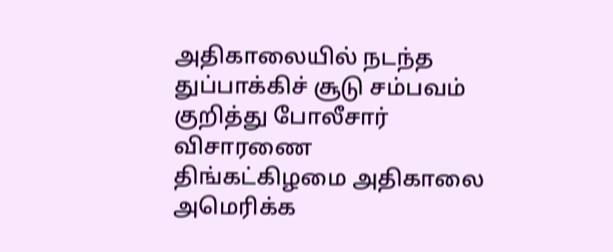அதிகாலையில் நடந்த துப்பாக்கிச் சூடு சம்பவம் குறித்து போலீசார் விசாரணை திங்கட்கிழமை அதிகாலை அமெரிக்க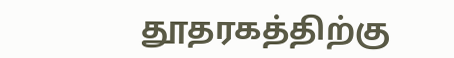தூதரகத்திற்கு